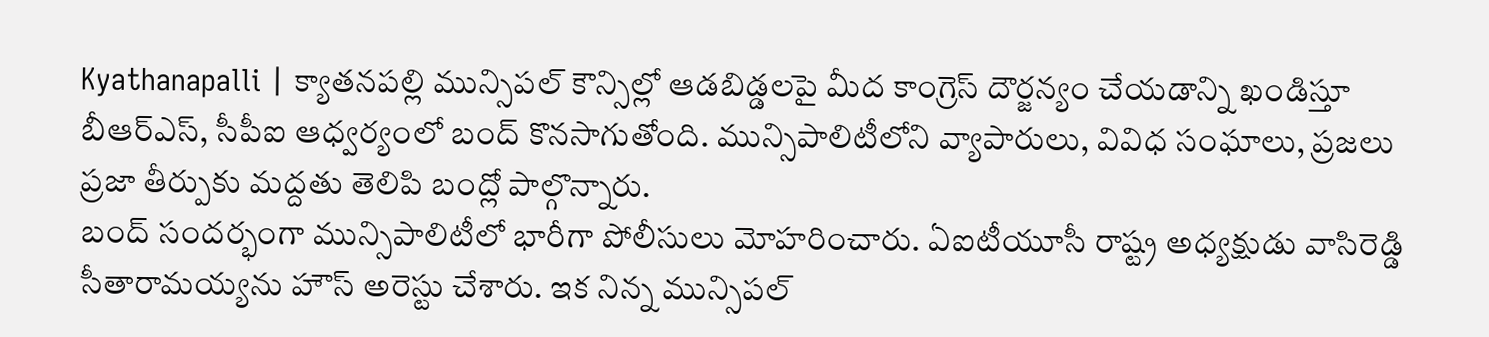Kyathanapalli | క్యాతనపల్లి మున్సిపల్ కౌన్సిల్లో ఆడబిడ్డలపై మీద కాంగ్రెస్ దౌర్జన్యం చేయడాన్ని ఖండిస్తూ బీఆర్ఎస్, సీపీఐ ఆధ్వర్యంలో బంద్ కొనసాగుతోంది. మున్సిపాలిటీలోని వ్యాపారులు, వివిధ సంఘాలు, ప్రజలు ప్రజా తీర్పుకు మద్దతు తెలిపి బంద్లో పాల్గొన్నారు.
బంద్ సందర్భంగా మున్సిపాలిటీలో భారీగా పోలీసులు మోహరించారు. ఏఐటీయూసీ రాష్ట్ర అధ్యక్షుడు వాసిరెడ్డి సీతారామయ్యను హౌస్ అరెస్టు చేశారు. ఇక నిన్న మున్సిపల్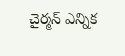చైర్మన్ ఎన్నిక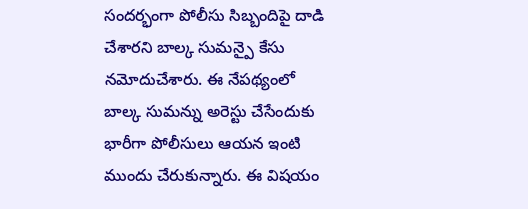సందర్భంగా పోలీసు సిబ్బందిపై దాడి చేశారని బాల్క సుమన్పై కేసు నమోదుచేశారు. ఈ నేపథ్యంలో బాల్క సుమన్ను అరెస్టు చేసేందుకు భారీగా పోలీసులు ఆయన ఇంటి ముందు చేరుకున్నారు. ఈ విషయం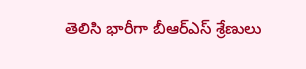తెలిసి భారీగా బీఆర్ఎస్ శ్రేణులు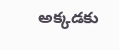అక్కడకు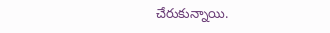చేరుకున్నాయి.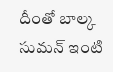దీంతో బాల్క సుమన్ ఇంటి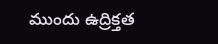ముందు ఉద్రిక్తత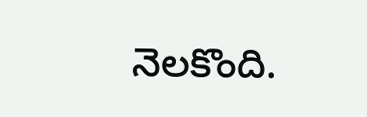నెలకొంది.